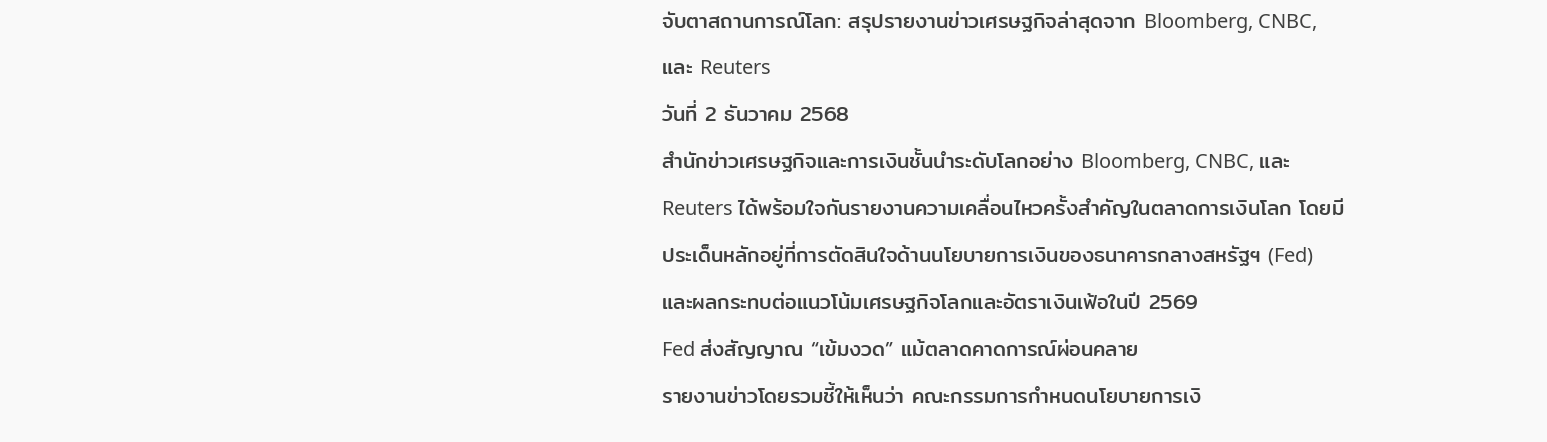จับตาสถานการณ์โลก: สรุปรายงานข่าวเศรษฐกิจล่าสุดจาก Bloomberg, CNBC, และ Reuters
วันที่ 2 ธันวาคม 2568
สำนักข่าวเศรษฐกิจและการเงินชั้นนำระดับโลกอย่าง Bloomberg, CNBC, และ Reuters ได้พร้อมใจกันรายงานความเคลื่อนไหวครั้งสำคัญในตลาดการเงินโลก โดยมีประเด็นหลักอยู่ที่การตัดสินใจด้านนโยบายการเงินของธนาคารกลางสหรัฐฯ (Fed) และผลกระทบต่อแนวโน้มเศรษฐกิจโลกและอัตราเงินเฟ้อในปี 2569
Fed ส่งสัญญาณ “เข้มงวด” แม้ตลาดคาดการณ์ผ่อนคลาย
รายงานข่าวโดยรวมชี้ให้เห็นว่า คณะกรรมการกำหนดนโยบายการเงิ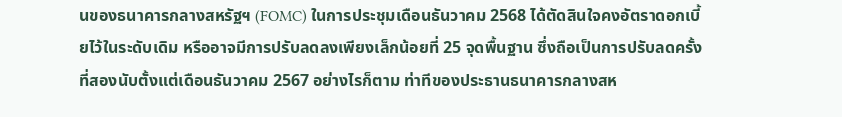นของธนาคารกลางสหรัฐฯ (FOMC) ในการประชุมเดือนธันวาคม 2568 ได้ตัดสินใจคงอัตราดอกเบี้ยไว้ในระดับเดิม หรืออาจมีการปรับลดลงเพียงเล็กน้อยที่ 25 จุดพื้นฐาน ซึ่งถือเป็นการปรับลดครั้งที่สองนับตั้งแต่เดือนธันวาคม 2567 อย่างไรก็ตาม ท่าทีของประธานธนาคารกลางสห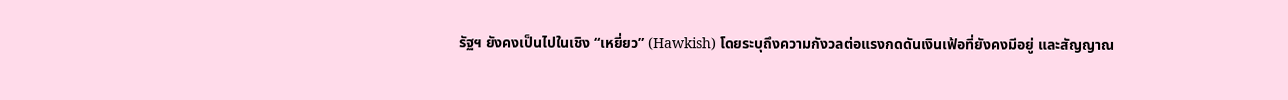รัฐฯ ยังคงเป็นไปในเชิง “เหยี่ยว” (Hawkish) โดยระบุถึงความกังวลต่อแรงกดดันเงินเฟ้อที่ยังคงมีอยู่ และสัญญาณ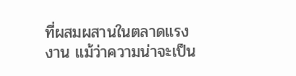ที่ผสมผสานในตลาดแรงงาน แม้ว่าความน่าจะเป็น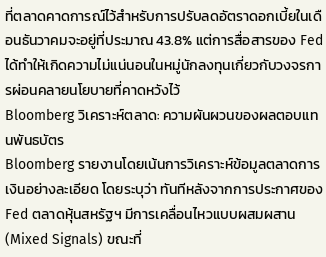ที่ตลาดคาดการณ์ไว้สำหรับการปรับลดอัตราดอกเบี้ยในเดือนธันวาคมจะอยู่ที่ประมาณ 43.8% แต่การสื่อสารของ Fed ได้ทำให้เกิดความไม่แน่นอนในหมู่นักลงทุนเกี่ยวกับวงจรการผ่อนคลายนโยบายที่คาดหวังไว้
Bloomberg วิเคราะห์ตลาด: ความผันผวนของผลตอบแทนพันธบัตร
Bloomberg รายงานโดยเน้นการวิเคราะห์ข้อมูลตลาดการเงินอย่างละเอียด โดยระบุว่า ทันทีหลังจากการประกาศของ Fed ตลาดหุ้นสหรัฐฯ มีการเคลื่อนไหวแบบผสมผสาน (Mixed Signals) ขณะที่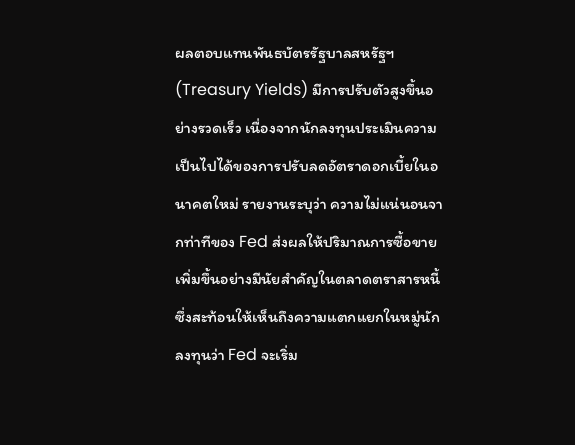ผลตอบแทนพันธบัตรรัฐบาลสหรัฐฯ (Treasury Yields) มีการปรับตัวสูงขึ้นอย่างรวดเร็ว เนื่องจากนักลงทุนประเมินความเป็นไปได้ของการปรับลดอัตราดอกเบี้ยในอนาคตใหม่ รายงานระบุว่า ความไม่แน่นอนจากท่าทีของ Fed ส่งผลให้ปริมาณการซื้อขายเพิ่มขึ้นอย่างมีนัยสำคัญในตลาดตราสารหนี้ ซึ่งสะท้อนให้เห็นถึงความแตกแยกในหมู่นักลงทุนว่า Fed จะเริ่ม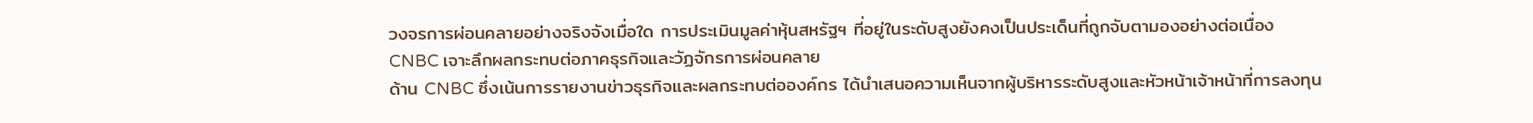วงจรการผ่อนคลายอย่างจริงจังเมื่อใด การประเมินมูลค่าหุ้นสหรัฐฯ ที่อยู่ในระดับสูงยังคงเป็นประเด็นที่ถูกจับตามองอย่างต่อเนื่อง
CNBC เจาะลึกผลกระทบต่อภาคธุรกิจและวัฏจักรการผ่อนคลาย
ด้าน CNBC ซึ่งเน้นการรายงานข่าวธุรกิจและผลกระทบต่อองค์กร ได้นำเสนอความเห็นจากผู้บริหารระดับสูงและหัวหน้าเจ้าหน้าที่การลงทุน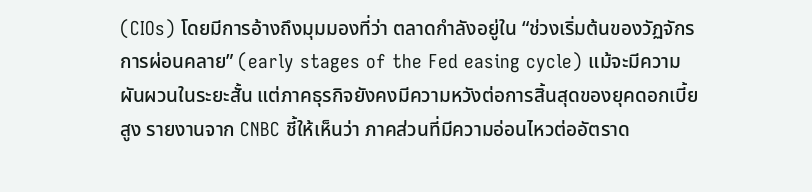(CIOs) โดยมีการอ้างถึงมุมมองที่ว่า ตลาดกำลังอยู่ใน “ช่วงเริ่มต้นของวัฏจักรการผ่อนคลาย” (early stages of the Fed easing cycle) แม้จะมีความผันผวนในระยะสั้น แต่ภาคธุรกิจยังคงมีความหวังต่อการสิ้นสุดของยุคดอกเบี้ยสูง รายงานจาก CNBC ชี้ให้เห็นว่า ภาคส่วนที่มีความอ่อนไหวต่ออัตราด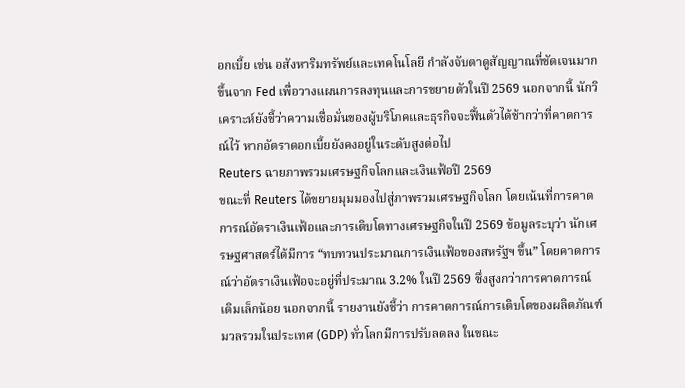อกเบี้ย เช่น อสังหาริมทรัพย์และเทคโนโลยี กำลังจับตาดูสัญญาณที่ชัดเจนมากขึ้นจาก Fed เพื่อวางแผนการลงทุนและการขยายตัวในปี 2569 นอกจากนี้ นักวิเคราะห์ยังชี้ว่าความเชื่อมั่นของผู้บริโภคและธุรกิจจะฟื้นตัวได้ช้ากว่าที่คาดการณ์ไว้ หากอัตราดอกเบี้ยยังคงอยู่ในระดับสูงต่อไป
Reuters ฉายภาพรวมเศรษฐกิจโลกและเงินเฟ้อปี 2569
ขณะที่ Reuters ได้ขยายมุมมองไปสู่ภาพรวมเศรษฐกิจโลก โดยเน้นที่การคาดการณ์อัตราเงินเฟ้อและการเติบโตทางเศรษฐกิจในปี 2569 ข้อมูลระบุว่า นักเศรษฐศาสตร์ได้มีการ “ทบทวนประมาณการเงินเฟ้อของสหรัฐฯ ขึ้น” โดยคาดการณ์ว่าอัตราเงินเฟ้อจะอยู่ที่ประมาณ 3.2% ในปี 2569 ซึ่งสูงกว่าการคาดการณ์เดิมเล็กน้อย นอกจากนี้ รายงานยังชี้ว่า การคาดการณ์การเติบโตของผลิตภัณฑ์มวลรวมในประเทศ (GDP) ทั่วโลกมีการปรับลดลง ในขณะ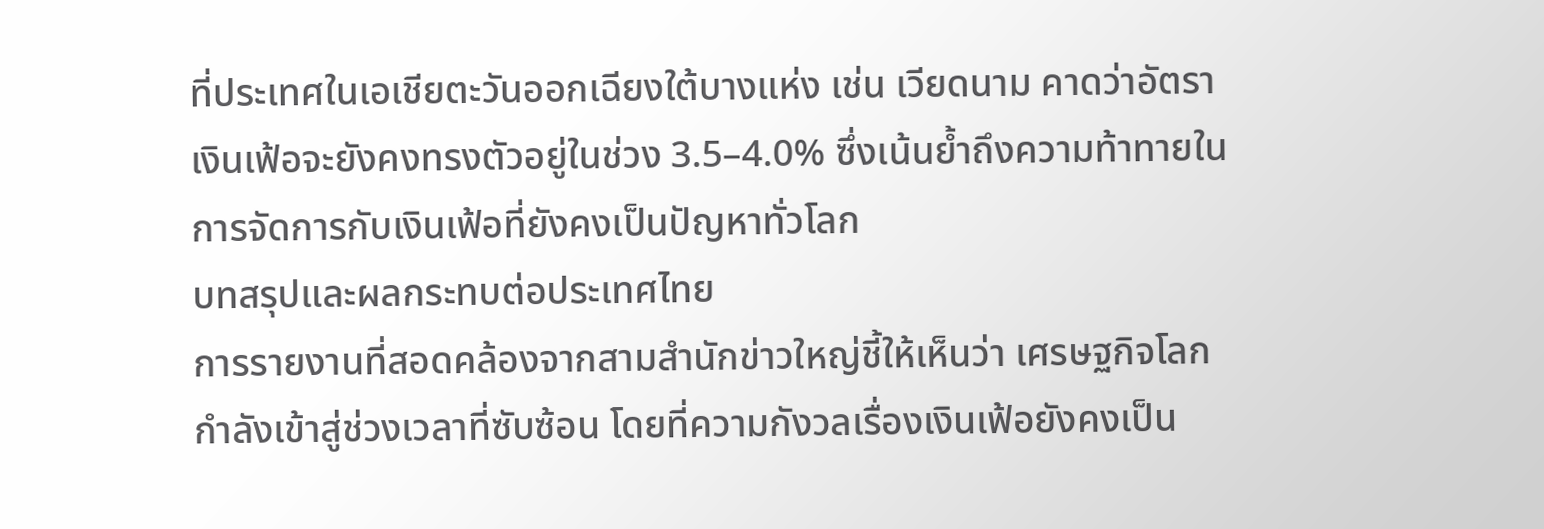ที่ประเทศในเอเชียตะวันออกเฉียงใต้บางแห่ง เช่น เวียดนาม คาดว่าอัตราเงินเฟ้อจะยังคงทรงตัวอยู่ในช่วง 3.5–4.0% ซึ่งเน้นย้ำถึงความท้าทายในการจัดการกับเงินเฟ้อที่ยังคงเป็นปัญหาทั่วโลก
บทสรุปและผลกระทบต่อประเทศไทย
การรายงานที่สอดคล้องจากสามสำนักข่าวใหญ่ชี้ให้เห็นว่า เศรษฐกิจโลกกำลังเข้าสู่ช่วงเวลาที่ซับซ้อน โดยที่ความกังวลเรื่องเงินเฟ้อยังคงเป็น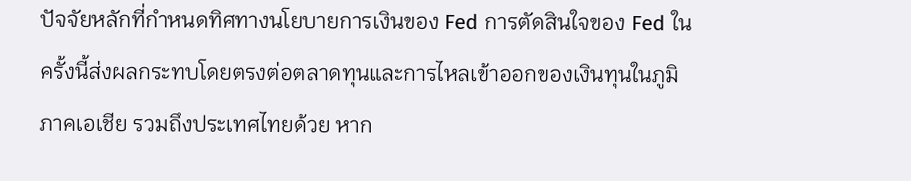ปัจจัยหลักที่กำหนดทิศทางนโยบายการเงินของ Fed การตัดสินใจของ Fed ในครั้งนี้ส่งผลกระทบโดยตรงต่อตลาดทุนและการไหลเข้าออกของเงินทุนในภูมิภาคเอเชีย รวมถึงประเทศไทยด้วย หาก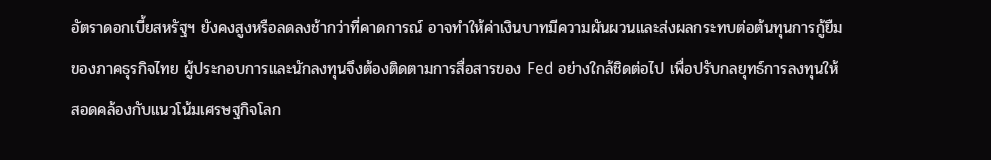อัตราดอกเบี้ยสหรัฐฯ ยังคงสูงหรือลดลงช้ากว่าที่คาดการณ์ อาจทำให้ค่าเงินบาทมีความผันผวนและส่งผลกระทบต่อต้นทุนการกู้ยืมของภาคธุรกิจไทย ผู้ประกอบการและนักลงทุนจึงต้องติดตามการสื่อสารของ Fed อย่างใกล้ชิดต่อไป เพื่อปรับกลยุทธ์การลงทุนให้สอดคล้องกับแนวโน้มเศรษฐกิจโลก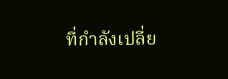ที่กำลังเปลี่ย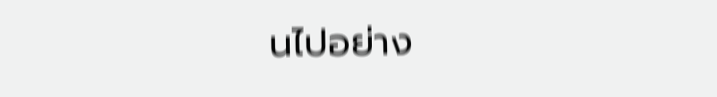นไปอย่าง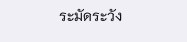ระมัดระวัง